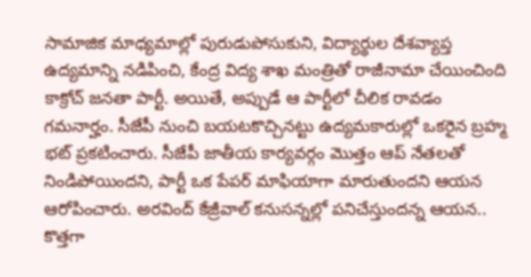సామాజిక మాధ్యమాల్లో పురుడుపోసుకుని, విద్యార్థుల దేశవ్యాప్త ఉద్యమాన్ని నడిపించి, కేంద్ర విద్య శాఖ మంత్రితో రాజీనామా చేయించింది కాక్రోచ్ జనతా పార్టీ. అయితే, అప్పుడే ఆ పార్టీలో చీలిక రావడం గమనార్హం. సీజేపీ నుంచి బయటకొచ్చినట్టు ఉద్యమకారుల్లో ఒకరైన బ్రహ్మ భట్ ప్రకటించారు. సీజేపీ జాతీయ కార్యవర్గం మొత్తం ఆప్ నేతలతో నిండిపోయిందని, పార్టీ ఒక పేపర్ మాఫియాగా మారుతుందని ఆయన ఆరోపించారు. అరవింద్ కేజ్రీవాల్ కనుసన్నల్లో పనిచేస్తుందన్న ఆయన.. కొత్తగా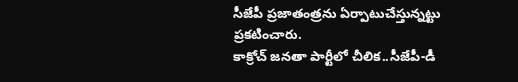సీజేపీ ప్రజాతంత్రను ఏర్పాటుచేస్తున్నట్టు ప్రకటించారు.
కాక్రోచ్ జనతా పార్టీలో చీలిక..సీజేపీ-డీ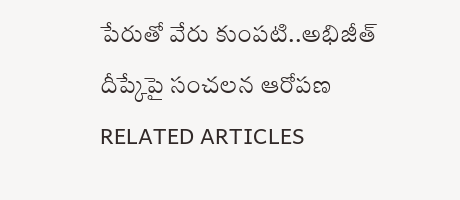పేరుతో వేరు కుంపటి..అభిజీత్ దీప్కేపై సంచలన ఆరోపణ
RELATED ARTICLES